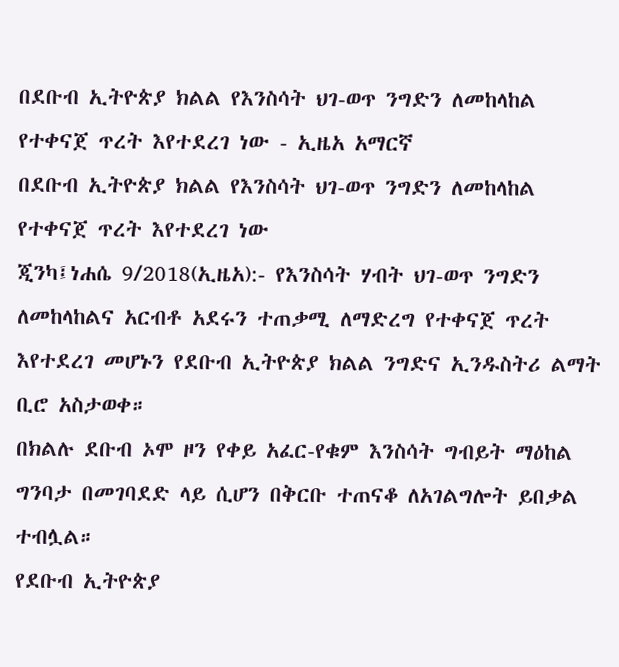በደቡብ ኢትዮጵያ ክልል የእንስሳት ህገ-ወጥ ንግድን ለመከላከል የተቀናጀ ጥረት እየተደረገ ነው - ኢዜአ አማርኛ
በደቡብ ኢትዮጵያ ክልል የእንስሳት ህገ-ወጥ ንግድን ለመከላከል የተቀናጀ ጥረት እየተደረገ ነው
ጂንካ፤ነሐሴ 9/2018(ኢዜአ):- የእንስሳት ሃብት ህገ-ወጥ ንግድን ለመከላከልና አርብቶ አደሩን ተጠቃሚ ለማድረግ የተቀናጀ ጥረት እየተደረገ መሆኑን የደቡብ ኢትዮጵያ ክልል ንግድና ኢንዱስትሪ ልማት ቢሮ አስታወቀ።
በክልሉ ደቡብ ኦሞ ዞን የቀይ አፈር-የቁም እንስሳት ግብይት ማዕከል ግንባታ በመገባደድ ላይ ሲሆን በቅርቡ ተጠናቆ ለአገልግሎት ይበቃል ተብሏል።
የደቡብ ኢትዮጵያ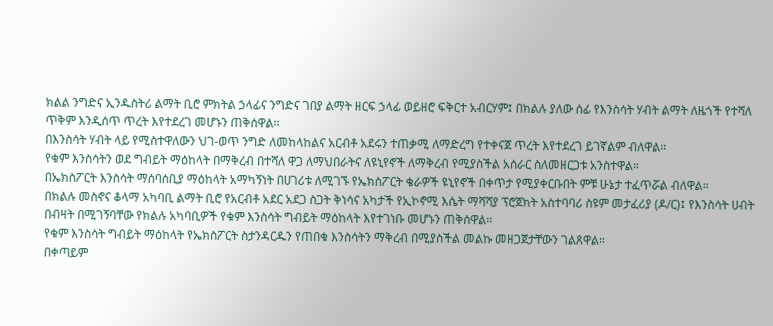ክልል ንግድና ኢንዱስትሪ ልማት ቢሮ ምክትል ኃላፊና ንግድና ገበያ ልማት ዘርፍ ኃላፊ ወይዘሮ ፍቅርተ አብርሃም፤ በክልሉ ያለው ሰፊ የእንስሳት ሃብት ልማት ለዜጎች የተሻለ ጥቅም እንዲሰጥ ጥረት እየተደረገ መሆኑን ጠቅሰዋል።
በእንስሳት ሃብት ላይ የሚስተዋለውን ህገ-ወጥ ንግድ ለመከላከልና አርብቶ አደሩን ተጠቃሚ ለማድረግ የተቀናጀ ጥረት እየተደረገ ይገኛልም ብለዋል።
የቁም እንስሳትን ወደ ግብይት ማዕከላት በማቅረብ በተሻለ ዋጋ ለማህበራትና ለዩኒየኖች ለማቅረብ የሚያስችል አሰራር ስለመዘርጋቱ አንስተዋል።
በኤክስፖርት እንስሳት ማሰባሰቢያ ማዕከላት አማካኝነት በሀገሪቱ ለሚገኙ የኤክስፖርት ቄራዎች ዩኒየኖች በቀጥታ የሚያቀርቡበት ምቹ ሁኔታ ተፈጥሯል ብለዋል።
በክልሉ መስኖና ቆላማ አካባቢ ልማት ቢሮ የአርብቶ አደር አደጋ ስጋት ቅነሳና አካታች የኢኮኖሚ እሴት ማሻሻያ ፕሮጀክት አስተባባሪ ስዩም መታፈሪያ (ዶ/ር)፤ የእንስሳት ሀብት በብዛት በሚገኝባቸው የክልሉ አካባቢዎች የቁም እንስሳት ግብይት ማዕከላት እየተገነቡ መሆኑን ጠቅሰዋል።
የቁም እንስሳት ግብይት ማዕከላት የኤክስፖርት ስታንዳርዱን የጠበቁ እንስሳትን ማቅረብ በሚያስችል መልኩ መዘጋጀታቸውን ገልጸዋል።
በቀጣይም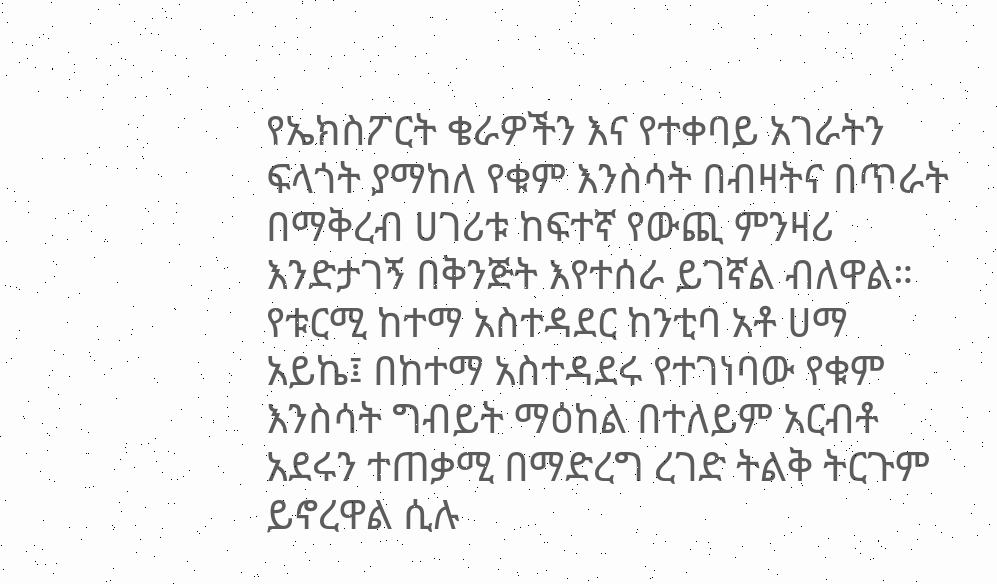የኤክስፖርት ቄራዎችን እና የተቀባይ አገራትን ፍላጎት ያማከለ የቁም እንስሳት በብዛትና በጥራት በማቅረብ ሀገሪቱ ከፍተኛ የውጪ ምንዛሪ እንድታገኝ በቅንጅት እየተሰራ ይገኛል ብለዋል።
የቱርሚ ከተማ አስተዳደር ከንቲባ አቶ ሀማ አይኬ፤ በከተማ አስተዳደሩ የተገነባው የቁም እንስሳት ግብይት ማዕከል በተለይም አርብቶ አደሩን ተጠቃሚ በማድረግ ረገድ ትልቅ ትርጉም ይኖረዋል ሲሉ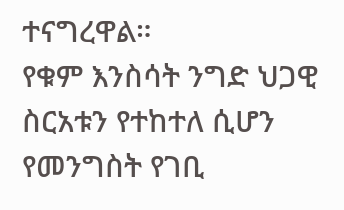ተናግረዋል።
የቁም እንስሳት ንግድ ህጋዊ ስርአቱን የተከተለ ሲሆን የመንግስት የገቢ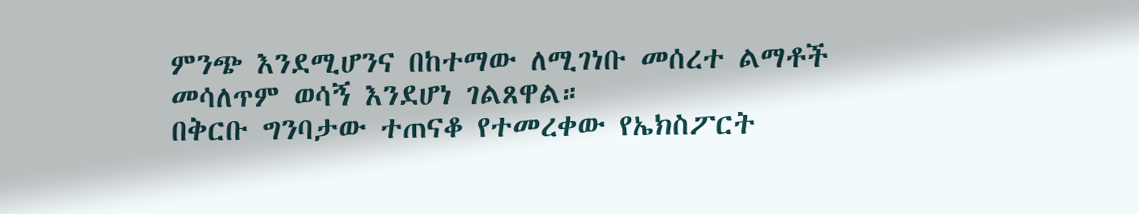ምንጭ እንደሚሆንና በከተማው ለሚገነቡ መሰረተ ልማቶች መሳለጥም ወሳኝ እንደሆነ ገልጸዋል።
በቅርቡ ግንባታው ተጠናቆ የተመረቀው የኤክስፖርት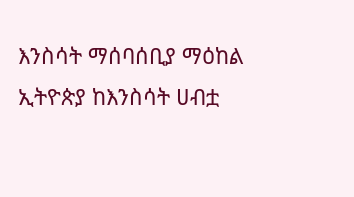እንስሳት ማሰባሰቢያ ማዕከል ኢትዮጵያ ከእንስሳት ሀብቷ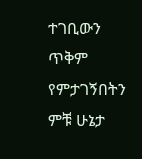ተገቢውን ጥቅም የምታገኝበትን ምቹ ሁኔታ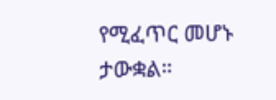የሚፈጥር መሆኑ ታውቋል።